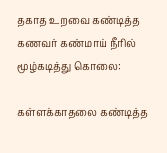தகாத உறவை கண்டித்த கணவர் கண்மாய் நீரில் மூழ்கடித்து கொலை:

கள்ளக்காதலை கண்டித்த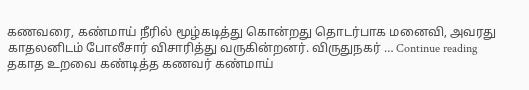கணவரை, கண்மாய் நீரில் மூழ்கடித்து கொன்றது தொடர்பாக மனைவி, அவரது காதலனிடம் போலீசார் விசாரித்து வருகின்றனர். விருதுநகர் … Continue reading தகாத உறவை கண்டித்த கணவர் கண்மாய்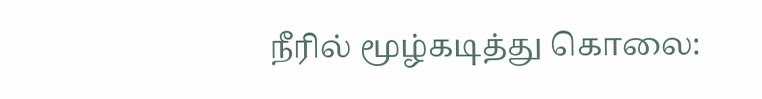நீரில் மூழ்கடித்து கொலை: